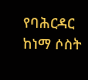የባሕርዳር ከነማ ሶስት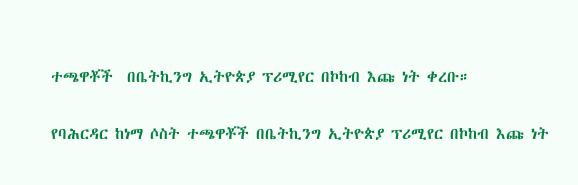ተጫዋቾች  በቤትኪንግ ኢትዮጵያ ፕሪሚየር በኮከብ እጩ ነት ቀረቡ።

የባሕርዳር ከነማ ሶስት ተጫዋቾች በቤትኪንግ ኢትዮጵያ ፕሪሚየር በኮከብ እጩ ነት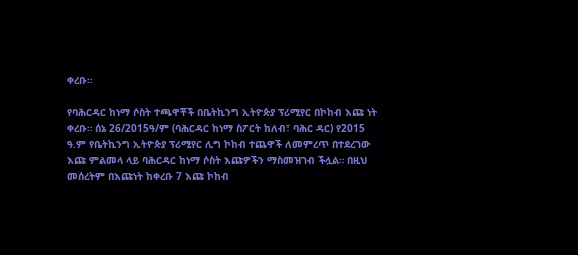ቀረቡ።

የባሕርዳር ከነማ ሶስት ተጫዋቾች በቤትኪንግ ኢትዮጵያ ፕሪሚየር በኮከብ እጩ ነት ቀረቡ። ሰኔ 26/2015ዓ/ም (ባሕርዳር ከነማ ስፖርት ከለብ፣ ባሕር ዳር) የ2015 ዓ.ም የቤትኪንግ ኢትዮጵያ ፕሪሚየር ሊግ ኮከብ ተጨዋች ለመምረጥ በተደረገው እጩ ምልመላ ላይ ባሕርዳር ከነማ ሶስት እጩዎችን ማስመዝገብ ችሏል። በዚህ መሰረትም በእጩነት ከቀረቡ 7 እጩ ኮከብ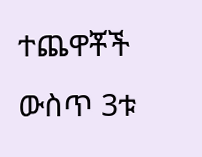ተጨዋቾች ውስጥ 3ቱ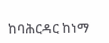ከባሕርዳር ከነማ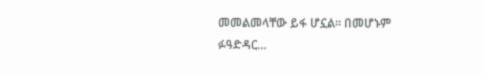መመልመላቸው ይፋ ሆኗል። በመሆኑም ፉዓድዳር…